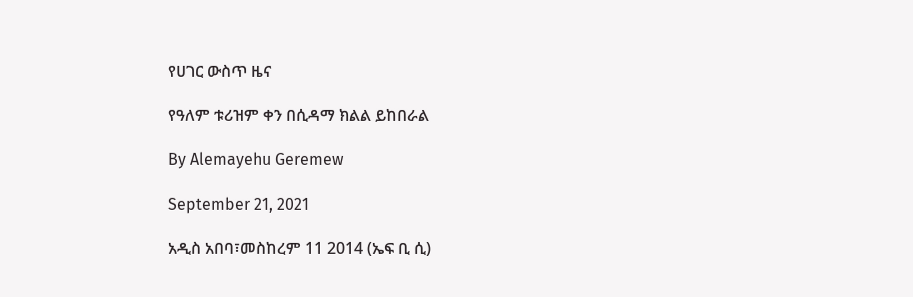የሀገር ውስጥ ዜና

የዓለም ቱሪዝም ቀን በሲዳማ ክልል ይከበራል

By Alemayehu Geremew

September 21, 2021

አዲስ አበባ፣መስከረም 11 2014 (ኤፍ ቢ ሲ)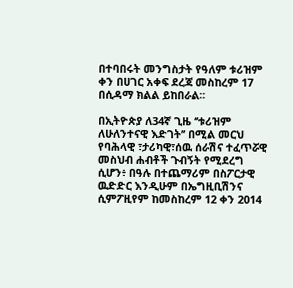በተባበሩት መንግስታት የዓለም ቱሪዝም ቀን በሀገር አቀፍ ደረጃ መስከረም 17 በሲዳማ ክልል ይከበራል፡፡

በኢትዮጵያ ለ34ኛ ጊዜ ‘’ቱሪዝም ለሁለንተናዊ እድገት’’ በሚል መርህ የባሕላዊ ፣ታሪካዊ፣ሰዉ ሰራሽና ተፈጥሯዊ መስህብ ሐብቶች ጉብኝት የሚደረግ ሲሆን፥ በዓሉ በተጨማሪም በስፖርታዊ ዉድድር እንዲሁም በኤግዚቢሽንና ሲምፖዚየም ከመስከረም 12 ቀን 2014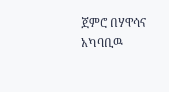ጀምሮ በሃዋሳና አካባቢዉ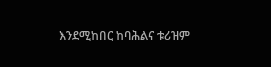እንደሚከበር ከባሕልና ቱሪዝም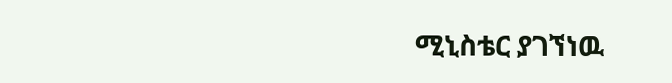ሚኒስቴር ያገኘነዉ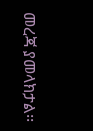መረጃ ያመላክታል፡፡